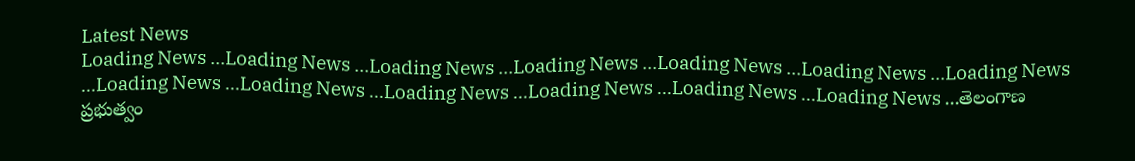Latest News
Loading News ...Loading News ...Loading News ...Loading News ...Loading News ...Loading News ...Loading News ...Loading News ...Loading News ...Loading News ...Loading News ...Loading News ...Loading News ...తెలంగాణ ప్రభుత్వం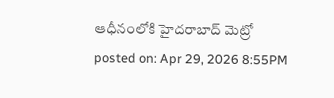ఆధీనంలోకి హైదరాబాద్ మెట్రో
posted on: Apr 29, 2026 8:55PM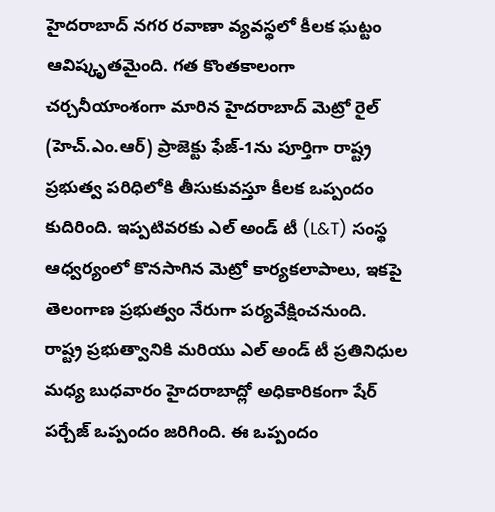హైదరాబాద్ నగర రవాణా వ్యవస్థలో కీలక ఘట్టం ఆవిష్కృతమైంది. గత కొంతకాలంగా చర్చనీయాంశంగా మారిన హైదరాబాద్ మెట్రో రైల్ (హెచ్.ఎం.ఆర్) ప్రాజెక్టు ఫేజ్-1ను పూర్తిగా రాష్ట్ర ప్రభుత్వ పరిధిలోకి తీసుకువస్తూ కీలక ఒప్పందం కుదిరింది. ఇప్పటివరకు ఎల్ అండ్ టీ (L&T) సంస్థ ఆధ్వర్యంలో కొనసాగిన మెట్రో కార్యకలాపాలు, ఇకపై తెలంగాణ ప్రభుత్వం నేరుగా పర్యవేక్షించనుంది.
రాష్ట్ర ప్రభుత్వానికి మరియు ఎల్ అండ్ టీ ప్రతినిధుల మధ్య బుధవారం హైదరాబాద్లో అధికారికంగా షేర్ పర్చేజ్ ఒప్పందం జరిగింది. ఈ ఒప్పందం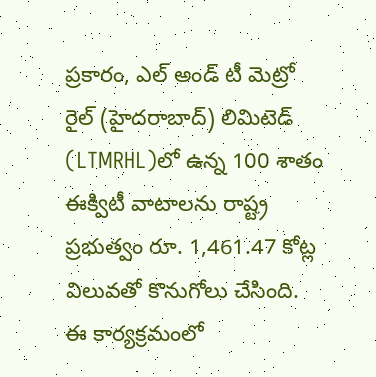ప్రకారం, ఎల్ అండ్ టీ మెట్రో రైల్ (హైదరాబాద్) లిమిటెడ్ (LTMRHL)లో ఉన్న 100 శాతం ఈక్విటీ వాటాలను రాష్ట్ర ప్రభుత్వం రూ. 1,461.47 కోట్ల విలువతో కొనుగోలు చేసింది. ఈ కార్యక్రమంలో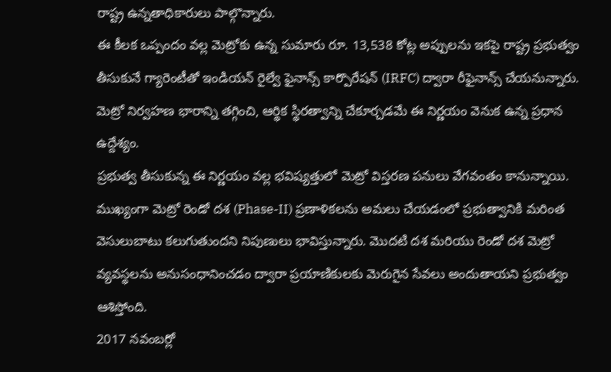రాష్ట్ర ఉన్నతాధికారులు పాల్గొన్నారు.
ఈ కీలక ఒప్పందం వల్ల మెట్రోకు ఉన్న సుమారు రూ. 13,538 కోట్ల అప్పులను ఇకపై రాష్ట్ర ప్రభుత్వం తీసుకునే గ్యారెంటీతో ఇండియన్ రైల్వే ఫైనాన్స్ కార్పొరేషన్ (IRFC) ద్వారా రీఫైనాన్స్ చేయనున్నారు. మెట్రో నిర్వహణ భారాన్ని తగ్గించి, ఆర్థిక స్థిరత్వాన్ని చేకూర్చడమే ఈ నిర్ణయం వెనుక ఉన్న ప్రధాన ఉద్దేశ్యం.
ప్రభుత్వ తీసుకున్న ఈ నిర్ణయం వల్ల భవిష్యత్తులో మెట్రో విస్తరణ పనులు వేగవంతం కానున్నాయి. ముఖ్యంగా మెట్రో రెండో దశ (Phase-II) ప్రణాళికలను అమలు చేయడంలో ప్రభుత్వానికి మరింత వెసులుబాటు కలుగుతుందని నిపుణులు భావిస్తున్నారు. మొదటి దశ మరియు రెండో దశ మెట్రో వ్యవస్థలను అనుసంధానించడం ద్వారా ప్రయాణికులకు మెరుగైన సేవలు అందుతాయని ప్రభుత్వం ఆశిస్తోంది.
2017 నవంబర్లో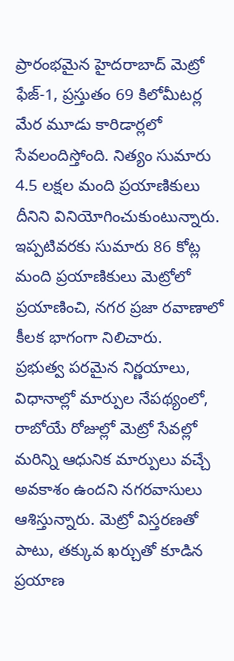ప్రారంభమైన హైదరాబాద్ మెట్రో ఫేజ్-1, ప్రస్తుతం 69 కిలోమీటర్ల మేర మూడు కారిడార్లలో సేవలందిస్తోంది. నిత్యం సుమారు 4.5 లక్షల మంది ప్రయాణికులు దీనిని వినియోగించుకుంటున్నారు. ఇప్పటివరకు సుమారు 86 కోట్ల మంది ప్రయాణికులు మెట్రోలో ప్రయాణించి, నగర ప్రజా రవాణాలో కీలక భాగంగా నిలిచారు.
ప్రభుత్వ పరమైన నిర్ణయాలు, విధానాల్లో మార్పుల నేపథ్యంలో, రాబోయే రోజుల్లో మెట్రో సేవల్లో మరిన్ని ఆధునిక మార్పులు వచ్చే అవకాశం ఉందని నగరవాసులు ఆశిస్తున్నారు. మెట్రో విస్తరణతో పాటు, తక్కువ ఖర్చుతో కూడిన ప్రయాణ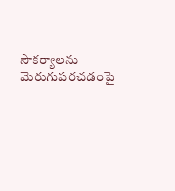సౌకర్యాలను మెరుగుపరచడంపై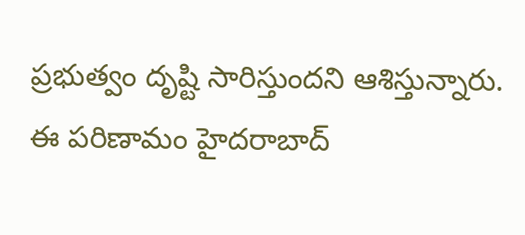ప్రభుత్వం దృష్టి సారిస్తుందని ఆశిస్తున్నారు. ఈ పరిణామం హైదరాబాద్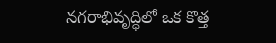నగరాభివృద్ధిలో ఒక కొత్త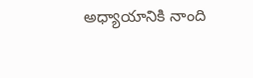అధ్యాయానికి నాంది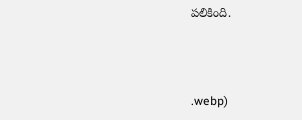పలికింది.



.webp)